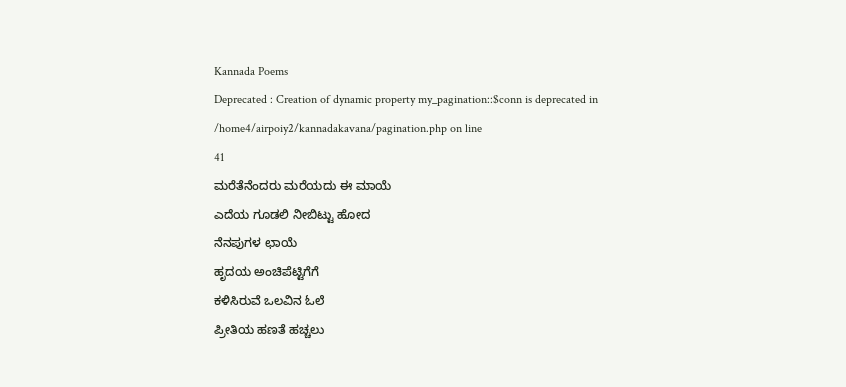Kannada Poems
Deprecated : Creation of dynamic property my_pagination::$conn is deprecated in
/home4/airpoiy2/kannadakavana/pagination.php on line
41
ಮರೆತೆನೆಂದರು ಮರೆಯದು ಈ ಮಾಯೆ
ಎದೆಯ ಗೂಡಲಿ ನೀಬಿಟ್ಟು ಹೋದ
ನೆನಪುಗಳ ಛಾಯೆ
ಹೃದಯ ಅಂಚಿಪೆಟ್ಟಿಗೆಗೆ
ಕಳಿಸಿರುವೆ ಒಲವಿನ ಓಲೆ
ಪ್ರೀತಿಯ ಹಣತೆ ಹಚ್ಚಲು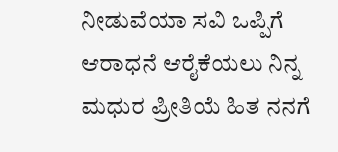ನೀಡುವೆಯಾ ಸವಿ ಒಪ್ಪಿಗೆ
ಆರಾಧನೆ ಆರೈಕೆಯಲು ನಿನ್ನ
ಮಧುರ ಪ್ರೀತಿಯೆ ಹಿತ ನನಗೆ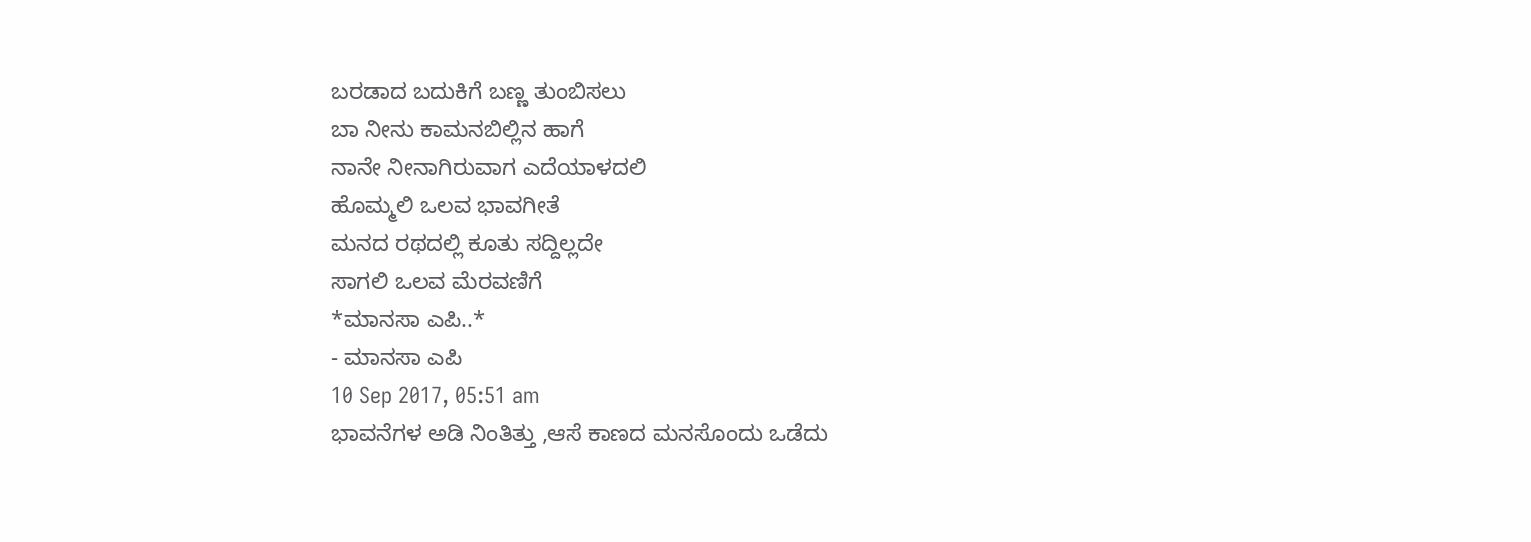ಬರಡಾದ ಬದುಕಿಗೆ ಬಣ್ಣ ತುಂಬಿಸಲು
ಬಾ ನೀನು ಕಾಮನಬಿಲ್ಲಿನ ಹಾಗೆ
ನಾನೇ ನೀನಾಗಿರುವಾಗ ಎದೆಯಾಳದಲಿ
ಹೊಮ್ಮಲಿ ಒಲವ ಭಾವಗೀತೆ
ಮನದ ರಥದಲ್ಲಿ ಕೂತು ಸದ್ದಿಲ್ಲದೇ
ಸಾಗಲಿ ಒಲವ ಮೆರವಣಿಗೆ
*ಮಾನಸಾ ಎಪಿ..*
- ಮಾನಸಾ ಎಪಿ
10 Sep 2017, 05:51 am
ಭಾವನೆಗಳ ಅಡಿ ನಿಂತಿತ್ತು ,ಆಸೆ ಕಾಣದ ಮನಸೊಂದು ಒಡೆದು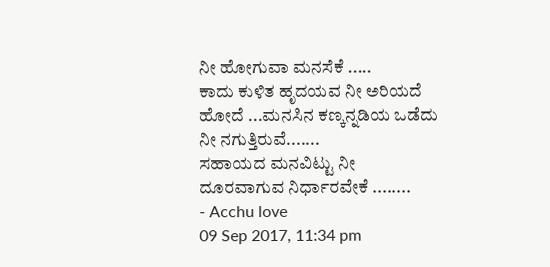ನೀ ಹೋಗುವಾ ಮನಸೆಕೆ .....
ಕಾದು ಕುಳಿತ ಹೃದಯವ ನೀ ಅರಿಯದೆ ಹೋದೆ ...ಮನಸಿನ ಕಣ್ಕನ್ನಡಿಯ ಒಡೆದು ನೀ ನಗುತ್ತಿರುವೆ.......
ಸಹಾಯದ ಮನವಿಟ್ಟು ನೀ ದೂರವಾಗುವ ನಿರ್ಧಾರವೇಕೆ ........
- Acchu love
09 Sep 2017, 11:34 pm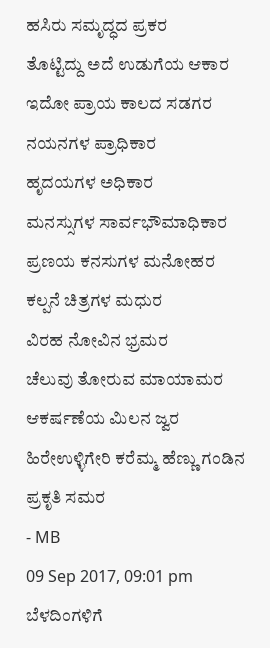ಹಸಿರು ಸಮೃದ್ಧದ ಪ್ರಕರ
ತೊಟ್ಟಿದ್ದು ಅದೆ ಉಡುಗೆಯ ಆಕಾರ
ಇದೋ ಪ್ರಾಯ ಕಾಲದ ಸಡಗರ
ನಯನಗಳ ಪ್ರಾಧಿಕಾರ
ಹೃದಯಗಳ ಅಧಿಕಾರ
ಮನಸ್ಸುಗಳ ಸಾರ್ವಭೌಮಾಧಿಕಾರ
ಪ್ರಣಯ ಕನಸುಗಳ ಮನೋಹರ
ಕಲ್ಪನೆ ಚಿತ್ರಗಳ ಮಧುರ
ವಿರಹ ನೋವಿನ ಭ್ರಮರ
ಚೆಲುವು ತೋರುವ ಮಾಯಾಮರ
ಆಕರ್ಷಣೆಯ ಮಿಲನ ಜ್ವರ
ಹಿರೇಉಳ್ಳಿಗೇರಿ ಕರೆಮ್ಮ ಹೆಣ್ಣು ಗಂಡಿನ ಪ್ರಕೃತಿ ಸಮರ
- MB
09 Sep 2017, 09:01 pm
ಬೆಳದಿಂಗಳಿಗೆ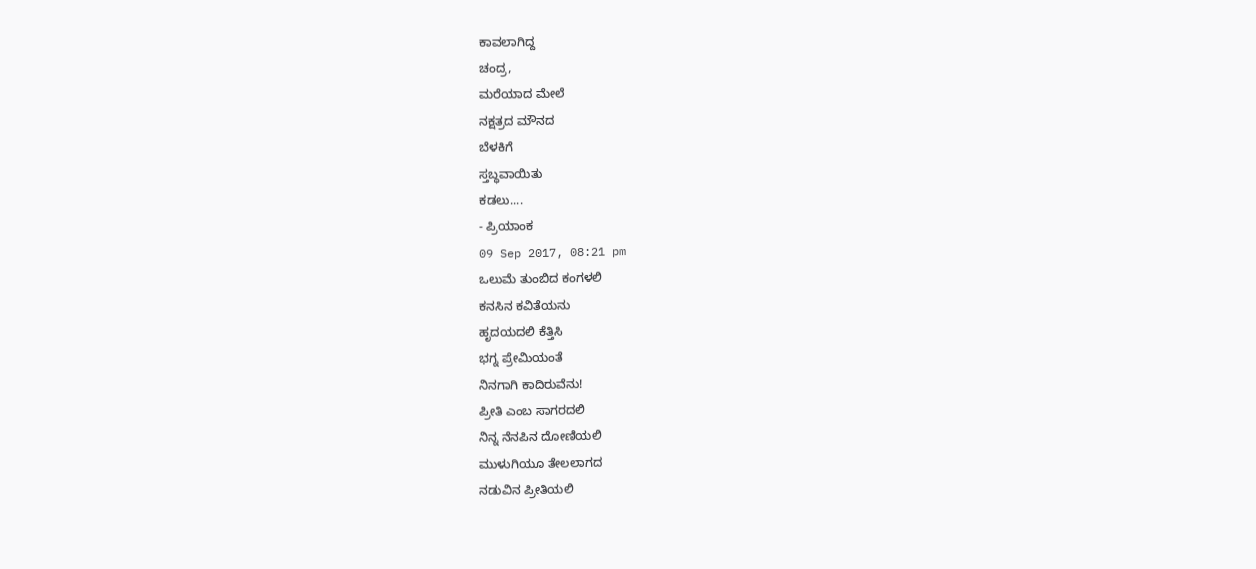ಕಾವಲಾಗಿದ್ದ
ಚಂದ್ರ,
ಮರೆಯಾದ ಮೇಲೆ
ನಕ್ಷತ್ರದ ಮೌನದ
ಬೆಳಕಿಗೆ
ಸ್ತಬ್ಧವಾಯಿತು
ಕಡಲು....
- ಪ್ರಿಯಾಂಕ
09 Sep 2017, 08:21 pm
ಒಲುಮೆ ತುಂಬಿದ ಕಂಗಳಲಿ
ಕನಸಿನ ಕವಿತೆಯನು
ಹೃದಯದಲಿ ಕೆತ್ತಿಸಿ
ಭಗ್ನ ಪ್ರೇಮಿಯಂತೆ
ನಿನಗಾಗಿ ಕಾದಿರುವೆನು!
ಪ್ರೀತಿ ಎಂಬ ಸಾಗರದಲಿ
ನಿನ್ನ ನೆನಪಿನ ದೋಣಿಯಲಿ
ಮುಳುಗಿಯೂ ತೇಲಲಾಗದ
ನಡುವಿನ ಪ್ರೀತಿಯಲಿ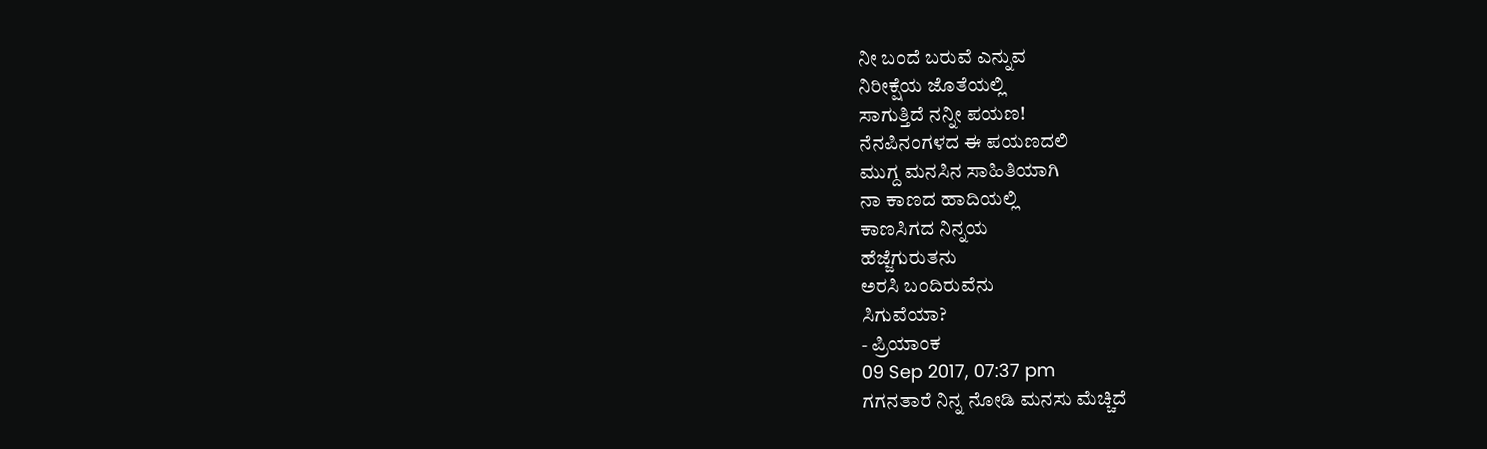ನೀ ಬಂದೆ ಬರುವೆ ಎನ್ನುವ
ನಿರೀಕ್ಷೆಯ ಜೊತೆಯಲ್ಲಿ
ಸಾಗುತ್ತಿದೆ ನನ್ನೀ ಪಯಣ!
ನೆನಪಿನಂಗಳದ ಈ ಪಯಣದಲಿ
ಮುಗ್ದ ಮನಸಿನ ಸಾಹಿತಿಯಾಗಿ
ನಾ ಕಾಣದ ಹಾದಿಯಲ್ಲಿ
ಕಾಣಸಿಗದ ನಿನ್ನಯ
ಹೆಜ್ಜೆಗುರುತನು
ಅರಸಿ ಬಂದಿರುವೆನು
ಸಿಗುವೆಯಾ?
- ಪ್ರಿಯಾಂಕ
09 Sep 2017, 07:37 pm
ಗಗನತಾರೆ ನಿನ್ನ ನೋಡಿ ಮನಸು ಮೆಚ್ಚಿದೆ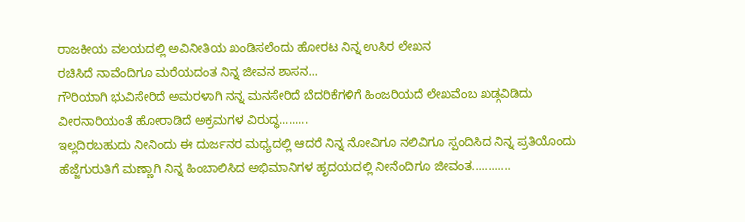ರಾಜಕೀಯ ವಲಯದಲ್ಲಿ ಅವಿನೀತಿಯ ಖಂಡಿಸಲೆಂದು ಹೋರಟ ನಿನ್ನ ಉಸಿರ ಲೇಖನ
ರಚಿಸಿದೆ ನಾವೆಂದಿಗೂ ಮರೆಯದಂತ ನಿನ್ನ ಜೀವನ ಶಾಸನ...
ಗೌರಿಯಾಗಿ ಭುವಿಸೇರಿದೆ ಅಮರಳಾಗಿ ನನ್ನ ಮನಸೇರಿದೆ ಬೆದರಿಕೆಗಳಿಗೆ ಹಿಂಜರಿಯದೆ ಲೇಖವೆಂಬ ಖಡ್ಗವಿಡಿದು ವೀರನಾರಿಯಂತೆ ಹೋರಾಡಿದೆ ಅಕ್ರಮಗಳ ವಿರುದ್ಧ.........
ಇಲ್ಲದಿರಬಹುದು ನೀನಿಂದು ಈ ದುರ್ಜನರ ಮಧ್ಯದಲ್ಲಿ ಆದರೆ ನಿನ್ನ ನೋವಿಗೂ ನಲಿವಿಗೂ ಸ್ಪಂದಿಸಿದ ನಿನ್ನ ಪ್ರತಿಯೊಂದು ಹೆಜ್ಜೆಗುರುತಿಗೆ ಮಣ್ಣಾಗಿ ನಿನ್ನ ಹಿಂಬಾಲಿಸಿದ ಅಭಿಮಾನಿಗಳ ಹೃದಯದಲ್ಲಿ ನೀನೆಂದಿಗೂ ಜೀವಂತ............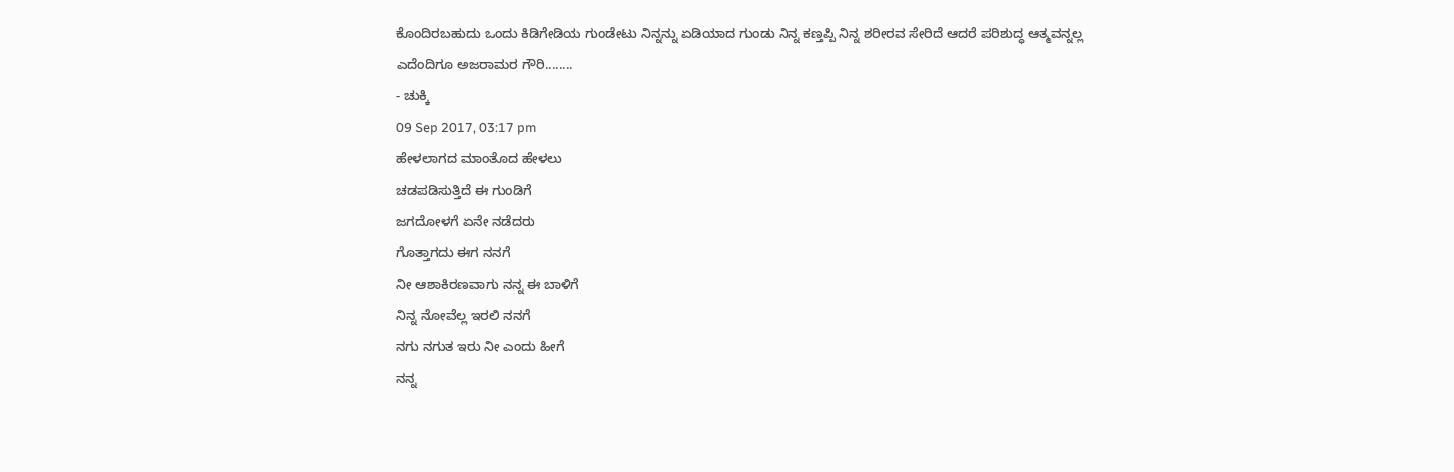ಕೊಂದಿರಬಹುದು ಒಂದು ಕಿಡಿಗೇಡಿಯ ಗುಂಡೇಟು ನಿನ್ನನ್ನು ಏಡಿಯಾದ ಗುಂಡು ನಿನ್ನ ಕಣ್ತಪ್ಪಿ ನಿನ್ನ ಶರೀರವ ಸೇರಿದೆ ಆದರೆ ಪರಿಶುದ್ಧ ಆತ್ಮವನ್ನಲ್ಲ ಎದೆಂದಿಗೂ ಅಜರಾಮರ ಗೌರಿ........
- ಚುಕ್ಕಿ
09 Sep 2017, 03:17 pm
ಹೇಳಲಾಗದ ಮಾಂತೊದ ಹೇಳಲು
ಚಡಪಡಿಸುತ್ತಿದೆ ಈ ಗುಂಡಿಗೆ
ಜಗದೋಳಗೆ ಏನೇ ನಡೆದರು
ಗೊತ್ತಾಗದು ಈಗ ನನಗೆ
ನೀ ಆಶಾಕಿರಣವಾಗು ನನ್ನ ಈ ಬಾಳಿಗೆ
ನಿನ್ನ ನೋವೆಲ್ಲ ಇರಲಿ ನನಗೆ
ನಗು ನಗುತ ಇರು ನೀ ಎಂದು ಹೀಗೆ
ನನ್ನ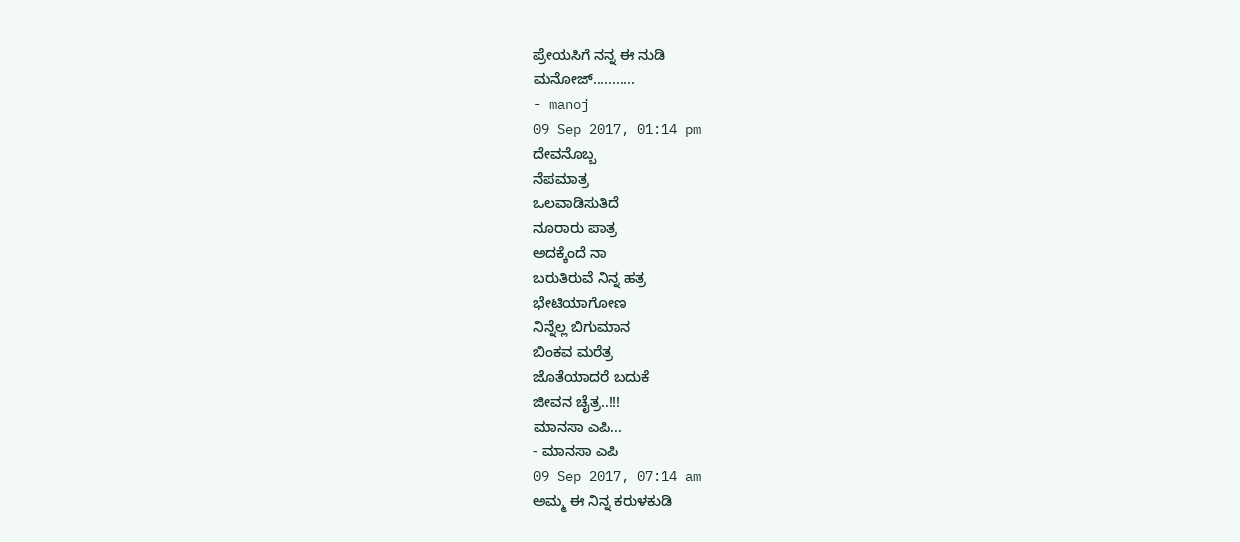ಪ್ರೇಯಸಿಗೆ ನನ್ನ ಈ ನುಡಿ
ಮನೋಜ್...........
- manoj
09 Sep 2017, 01:14 pm
ದೇವನೊಬ್ಬ
ನೆಪಮಾತ್ರ
ಒಲವಾಡಿಸುತಿದೆ
ನೂರಾರು ಪಾತ್ರ
ಅದಕ್ಕೆಂದೆ ನಾ
ಬರುತಿರುವೆ ನಿನ್ನ ಹತ್ರ
ಭೇಟಿಯಾಗೋಣ
ನಿನ್ನೆಲ್ಲ ಬಿಗುಮಾನ
ಬಿಂಕವ ಮರೆತ್ರ
ಜೊತೆಯಾದರೆ ಬದುಕೆ
ಜೀವನ ಚೈತ್ರ..!!!
ಮಾನಸಾ ಎಪಿ...
- ಮಾನಸಾ ಎಪಿ
09 Sep 2017, 07:14 am
ಅಮ್ಮ ಈ ನಿನ್ನ ಕರುಳಕುಡಿ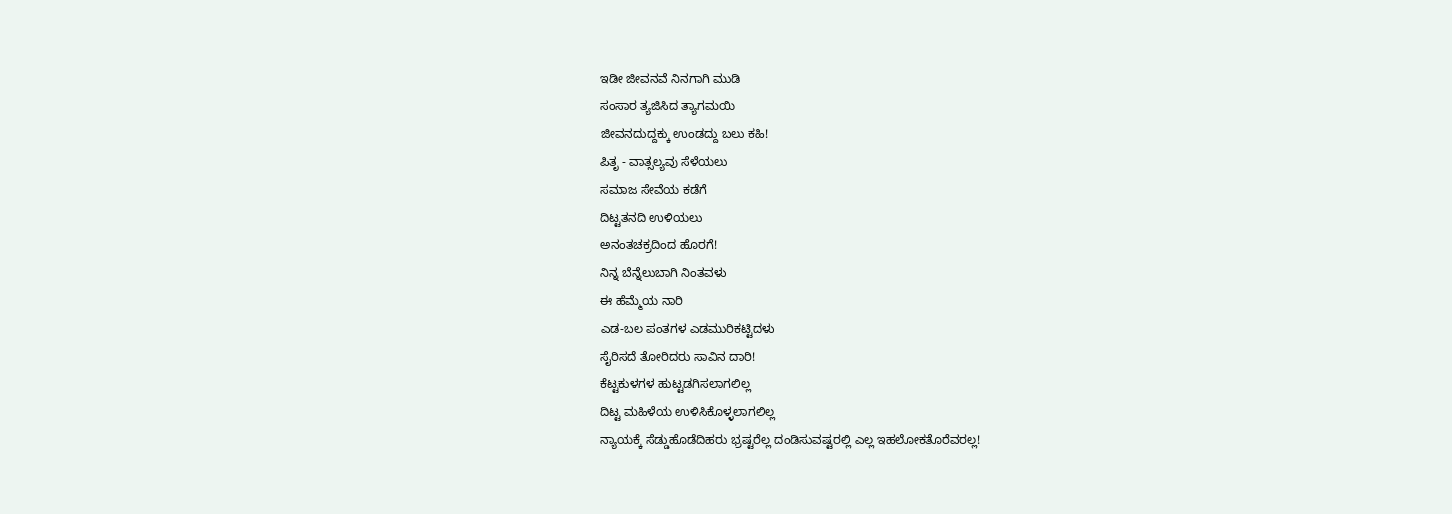ಇಡೀ ಜೀವನವೆ ನಿನಗಾಗಿ ಮುಡಿ
ಸಂಸಾರ ತ್ಯಜಿಸಿದ ತ್ಯಾಗಮಯಿ
ಜೀವನದುದ್ದಕ್ಕು ಉಂಡದ್ದು ಬಲು ಕಹಿ!
ಪಿತೃ - ವಾತ್ಸಲ್ಯವು ಸೆಳೆಯಲು
ಸಮಾಜ ಸೇವೆಯ ಕಡೆಗೆ
ದಿಟ್ಟತನದಿ ಉಳಿಯಲು
ಅನಂತಚಕ್ರದಿಂದ ಹೊರಗೆ!
ನಿನ್ನ ಬೆನ್ನೆಲುಬಾಗಿ ನಿಂತವಳು
ಈ ಹೆಮ್ಮೆಯ ನಾರಿ
ಎಡ-ಬಲ ಪಂತಗಳ ಎಡಮುರಿಕಟ್ಟಿದಳು
ಸೈರಿಸದೆ ತೋರಿದರು ಸಾವಿನ ದಾರಿ!
ಕೆಟ್ಟಕುಳಗಳ ಹುಟ್ಟಡಗಿಸಲಾಗಲಿಲ್ಲ
ದಿಟ್ಟ ಮಹಿಳೆಯ ಉಳಿಸಿಕೊಳ್ಳಲಾಗಲಿಲ್ಲ
ನ್ಯಾಯಕ್ಕೆ ಸೆಡ್ಡುಹೊಡೆದಿಹರು ಭ್ರಷ್ಟರೆಲ್ಲ ದಂಡಿಸುವಷ್ಟರಲ್ಲಿ ಎಲ್ಲ ಇಹಲೋಕತೊರೆವರಲ್ಲ!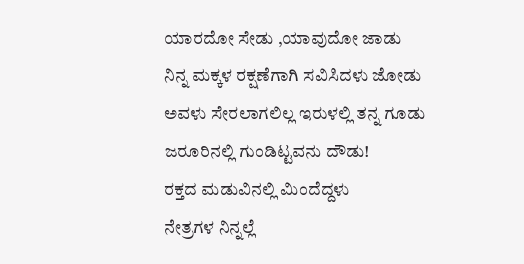ಯಾರದೋ ಸೇಡು ,ಯಾವುದೋ ಜಾಡು
ನಿನ್ನ ಮಕ್ಕಳ ರಕ್ಷಣೆಗಾಗಿ ಸವಿಸಿದಳು ಜೋಡು
ಅವಳು ಸೇರಲಾಗಲಿಲ್ಲ ಇರುಳಲ್ಲಿ ತನ್ನ ಗೂಡು
ಜರೂರಿನಲ್ಲಿ ಗುಂಡಿಟ್ಟವನು ದೌಡು!
ರಕ್ತದ ಮಡುವಿನಲ್ಲಿ ಮಿಂದೆದ್ದಳು
ನೇತ್ರಗಳ ನಿನ್ನಲ್ಲೆ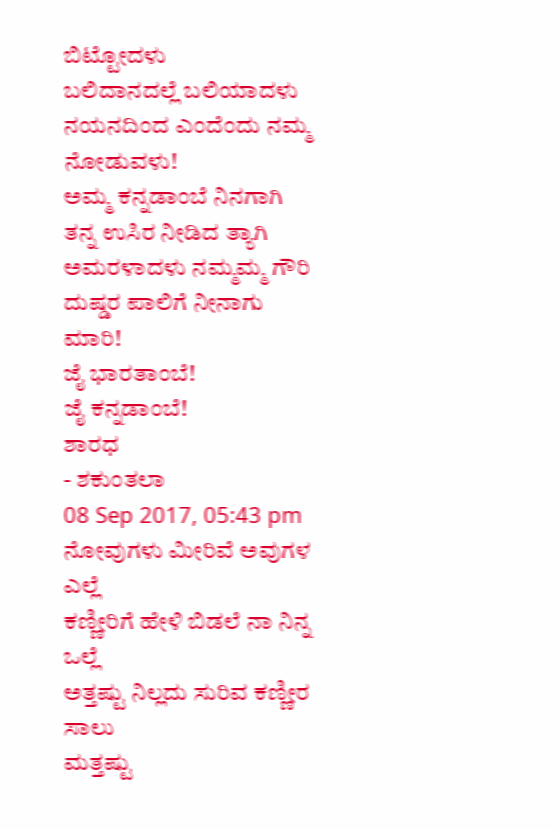ಬಿಟ್ಟೋದಳು
ಬಲಿದಾನದಲ್ಲೆ ಬಲಿಯಾದಳು
ನಯನದಿಂದ ಎಂದೆಂದು ನಮ್ಮ ನೋಡುವಳು!
ಅಮ್ಮ ಕನ್ನಡಾಂಬೆ ನಿನಗಾಗಿ
ತನ್ನ ಉಸಿರ ನೀಡಿದ ತ್ಯಾಗಿ
ಅಮರಳಾದಳು ನಮ್ಮಮ್ಮ ಗೌರಿ
ದುಷ್ಡರ ಪಾಲಿಗೆ ನೀನಾಗು ಮಾರಿ!
ಜೈ ಭಾರತಾಂಬೆ!
ಜೈ ಕನ್ನಡಾಂಬೆ!
ಶಾರಧ
- ಶಕುಂತಲಾ
08 Sep 2017, 05:43 pm
ನೋವುಗಳು ಮೀರಿವೆ ಅವುಗಳ ಎಲ್ಲೆ
ಕಣ್ಣೀರಿಗೆ ಹೇಳಿ ಬಿಡಲೆ ನಾ ನಿನ್ನ ಒಲ್ಲೆ
ಅತ್ತಷ್ಟು ನಿಲ್ಲದು ಸುರಿವ ಕಣ್ಣೀರ ಸಾಲು
ಮತ್ತಷ್ಟು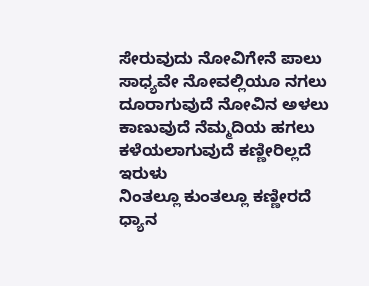ಸೇರುವುದು ನೋವಿಗೇನೆ ಪಾಲು
ಸಾಧ್ಯವೇ ನೋವಲ್ಲಿಯೂ ನಗಲು
ದೂರಾಗುವುದೆ ನೋವಿನ ಅಳಲು
ಕಾಣುವುದೆ ನೆಮ್ಮದಿಯ ಹಗಲು
ಕಳೆಯಲಾಗುವುದೆ ಕಣ್ಣೀರಿಲ್ಲದೆ ಇರುಳು
ನಿಂತಲ್ಲೂ ಕುಂತಲ್ಲೂ ಕಣ್ಣೀರದೆ ಧ್ಯಾನ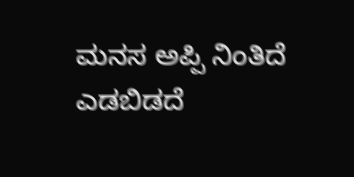ಮನಸ ಅಪ್ಪಿ ನಿಂತಿದೆ ಎಡಬಿಡದೆ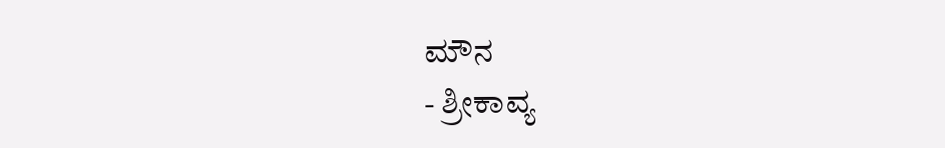ಮೌನ
- ಶ್ರೀಕಾವ್ಯ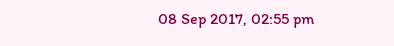08 Sep 2017, 02:55 pm